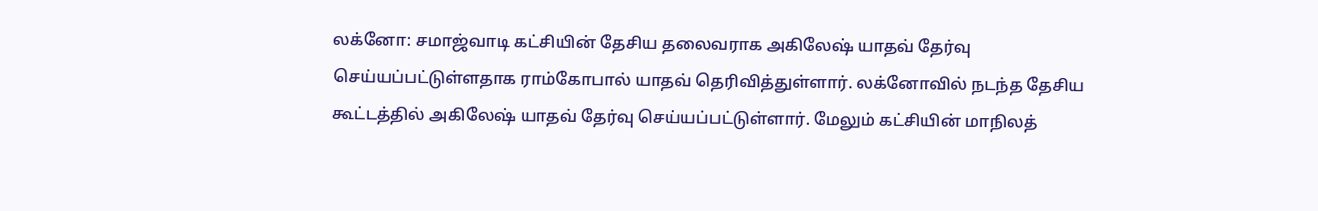லக்னோ: சமாஜ்வாடி கட்சியின் தேசிய தலைவராக அகிலேஷ் யாதவ் தேர்வு செய்யப்பட்டுள்ளதாக ராம்கோபால் யாதவ் தெரிவித்துள்ளார். லக்னோவில் நடந்த தேசிய கூட்டத்தில் அகிலேஷ் யாதவ் தேர்வு செய்யப்பட்டுள்ளார். மேலும் கட்சியின் மாநிலத்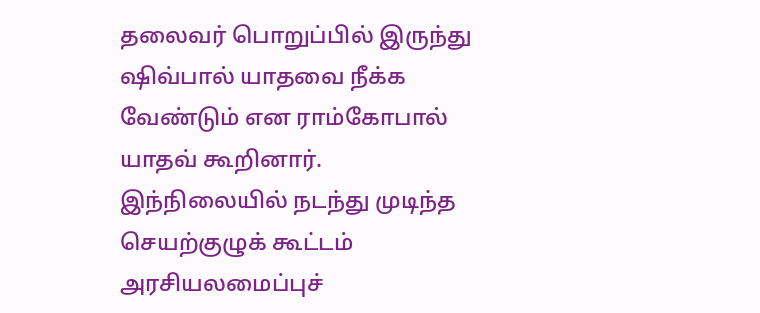தலைவர் பொறுப்பில் இருந்து ஷிவ்பால் யாதவை நீக்க வேண்டும் என ராம்கோபால் யாதவ் கூறினார். இந்நிலையில் நடந்து முடிந்த செயற்குழுக் கூட்டம் அரசியலமைப்புச்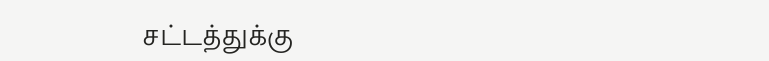சட்டத்துக்கு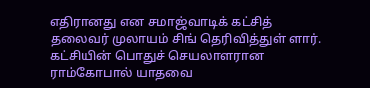எதிரானது என சமாஜ்வாடிக் கட்சித் தலைவர் முலாயம் சிங் தெரிவித்துள் ளார். கட்சியின் பொதுச் செயலாளரான ராம்கோபால் யாதவை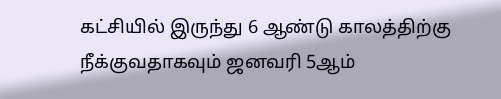கட்சியில் இருந்து 6 ஆண்டு காலத்திற்கு நீக்குவதாகவும் ஜனவரி 5ஆம்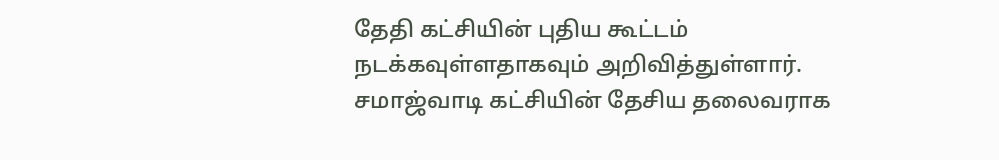தேதி கட்சியின் புதிய கூட்டம் நடக்கவுள்ளதாகவும் அறிவித்துள்ளார்.
சமாஜ்வாடி கட்சியின் தேசிய தலைவராக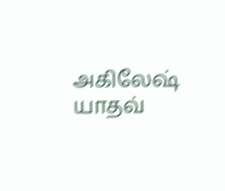அகிலேஷ் யாதவ்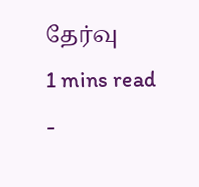தேர்வு
1 mins read
-